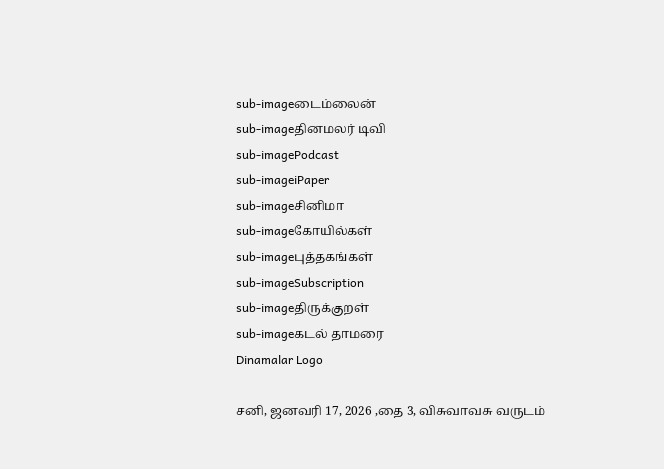sub-imageடைம்லைன்
sub-imageதினமலர் டிவி
sub-imagePodcast
sub-imageiPaper
sub-imageசினிமா
sub-imageகோயில்கள்
sub-imageபுத்தகங்கள்
sub-imageSubscription
sub-imageதிருக்குறள்
sub-imageகடல் தாமரை
Dinamalar Logo

சனி, ஜனவரி 17, 2026 ,தை 3, விசுவாவசு வருடம்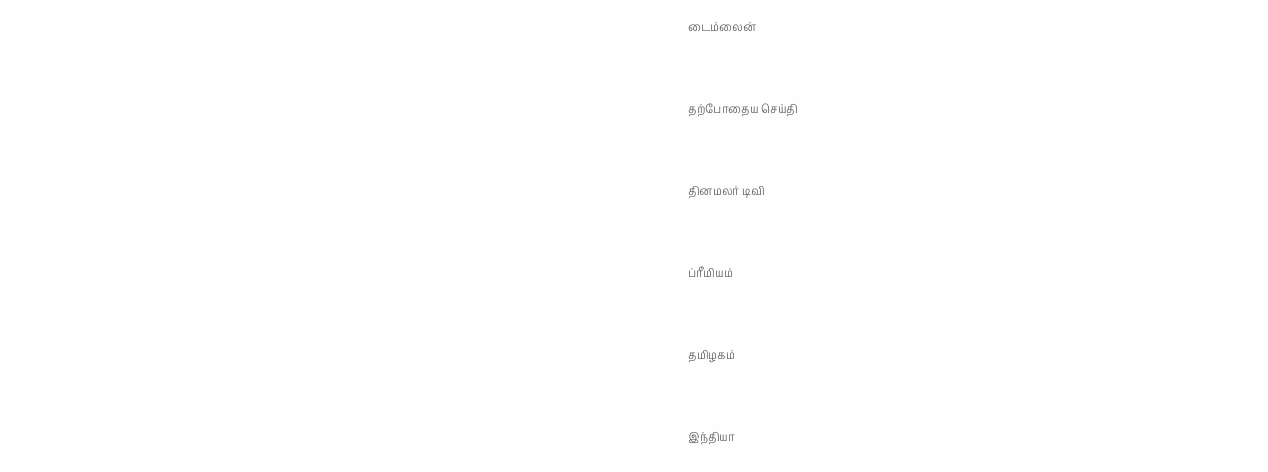டைம்லைன்


தற்போதைய செய்தி


தினமலர் டிவி


ப்ரீமியம்


தமிழகம்


இந்தியா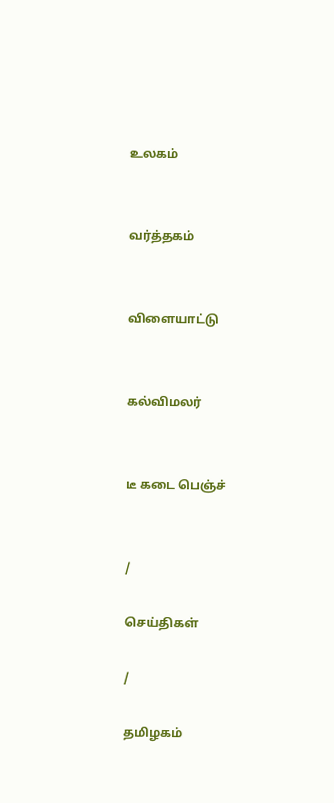உலகம்


வர்த்தகம்


விளையாட்டு


கல்விமலர்


டீ கடை பெஞ்ச்


/

செய்திகள்

/

தமிழகம்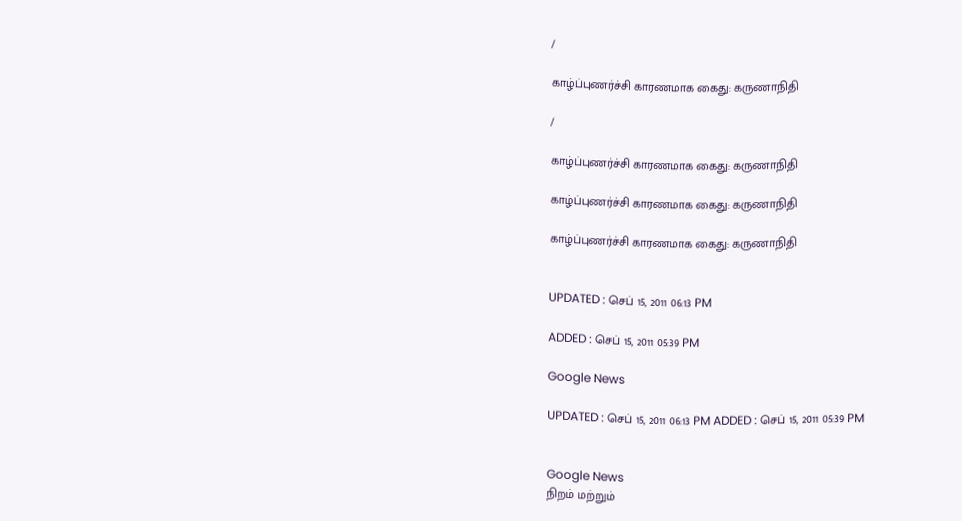/

காழ்ப்புணர்ச்சி காரணமாக கைது: கருணாநிதி

/

காழ்ப்புணர்ச்சி காரணமாக கைது: கருணாநிதி

காழ்ப்புணர்ச்சி காரணமாக கைது: கருணாநிதி

காழ்ப்புணர்ச்சி காரணமாக கைது: கருணாநிதி


UPDATED : செப் 15, 2011 06:13 PM

ADDED : செப் 15, 2011 05:39 PM

Google News

UPDATED : செப் 15, 2011 06:13 PM ADDED : செப் 15, 2011 05:39 PM


Google News
நிறம் மற்றும்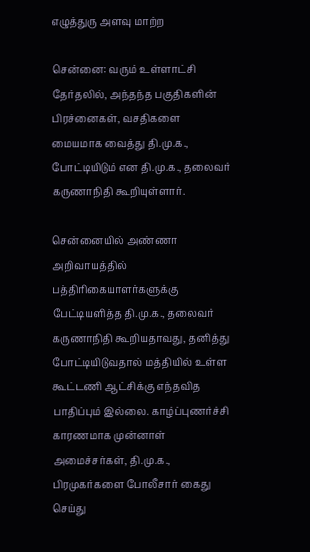எழுத்துரு அளவு மாற்ற

சென்னை: வரும் உள்ளாட்சி தேர்தலில், அந்தந்த பகுதிகளின் பிரச்னைகள், வசதிகளை மையமாக வைத்து தி.மு.க., போட்டியிடும் என தி.மு.க., தலைவர் கருணாநிதி கூறியுள்ளார்.

சென்னையில் அண்ணா அறிவாயத்தில் பத்திரிகையாளர்களுக்கு பேட்டியளித்த தி.மு.க., தலைவர் கருணாநிதி கூறியதாவது, தனித்து போட்டியிடுவதால் மத்தியில் உள்ள கூட்டணி ஆட்சிக்கு எந்தவித பாதிப்பும் இல்லை. காழ்ப்புணர்ச்சி காரணமாக முன்னாள் அமைச்சர்கள், தி.மு.க., பிரமுகர்களை போலீசார் கைது செய்து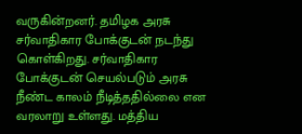வருகின்றனர். தமிழக அரசு சர்வாதிகார போக்குடன் நடந்து கொள்கிறது. சர்வாதிகார போக்குடன் செயல்படும் அரசு நீண்ட காலம் நீடித்ததில்லை என வரலாறு உள்ளது. மத்திய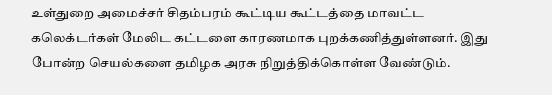உள்துறை அமைச்சர் சிதம்பரம் கூட்டிய கூட்டத்தை மாவட்ட கலெக்டர்கள் மேலிட கட்டளை காரணமாக புறக்கணித்துள்ளனர். இது போன்ற செயல்களை தமிழக அரசு நிறுத்திக்கொள்ள வேண்டும்.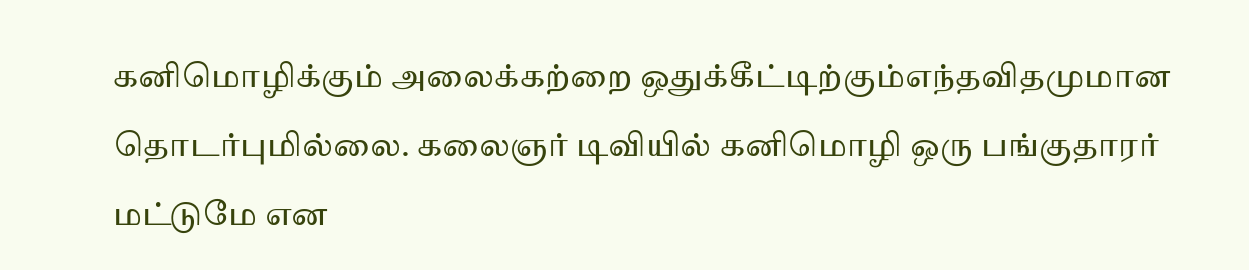கனிமொழிக்கும் அலைக்கற்றை ஒதுக்கீட்டிற்கும்எந்தவிதமுமான தொடர்புமில்லை. கலைஞர் டிவியில் கனிமொழி ஒரு பங்குதாரர் மட்டுமே என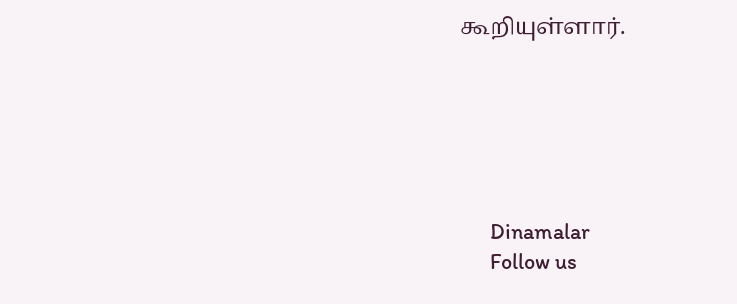கூறியுள்ளார்.






      Dinamalar
      Follow us